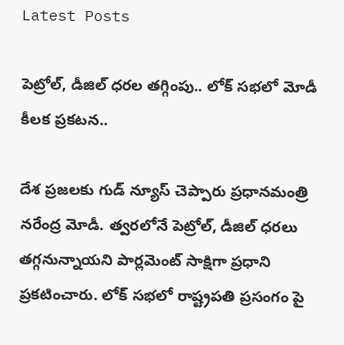Latest Posts

పెట్రోల్, డీజిల్ ధరల తగ్గింపు.. లోక్ సభలో మోడీ కీలక ప్రకటన..

దేశ ప్రజలకు గుడ్ న్యూస్ చెప్పారు ప్రధానమంత్రి నరేంద్ర మోడీ. త్వరలోనే పెట్రోల్, డీజిల్ ధరలు తగ్గనున్నాయని పార్లమెంట్ సాక్షిగా ప్రధాని ప్రకటించారు. లోక్ సభలో రాష్ట్రపతి ప్రసంగం పై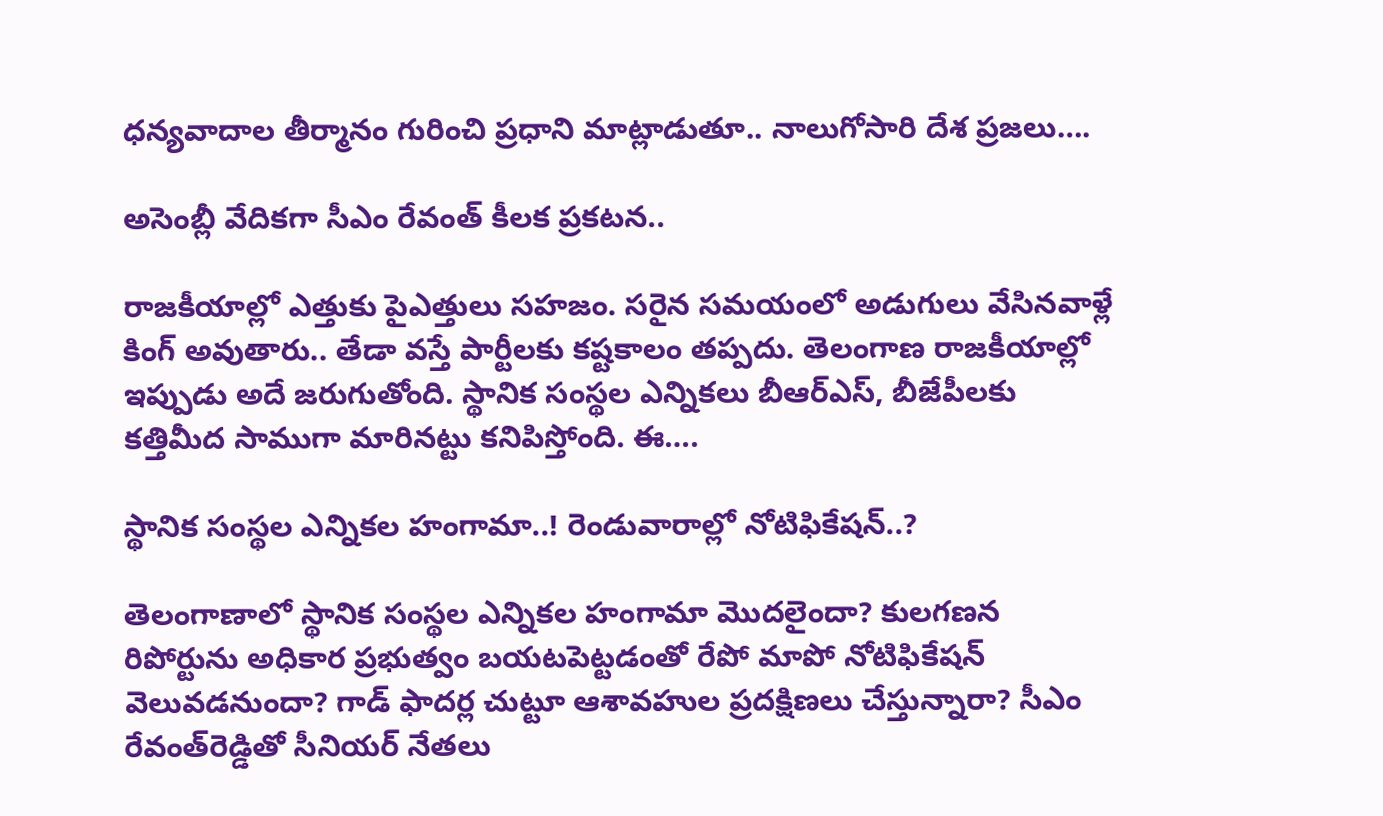ధన్యవాదాల తీర్మానం గురించి ప్రధాని మాట్లాడుతూ.. నాలుగోసారి దేశ ప్రజలు….

అసెంబ్లీ వేదికగా సీఎం రేవంత్ కీలక ప్రకటన..

రాజకీయాల్లో ఎత్తుకు పైఎత్తులు సహజం. సరైన సమయంలో అడుగులు వేసినవాళ్లే కింగ్ అవుతారు.. తేడా వస్తే పార్టీలకు కష్టకాలం తప్పదు. తెలంగాణ రాజకీయాల్లో ఇప్పుడు అదే జరుగుతోంది. స్థానిక సంస్థల ఎన్నికలు బీఆర్ఎస్, బీజేపీలకు కత్తిమీద సాముగా మారినట్టు కనిపిస్తోంది. ఈ….

స్థానిక సంస్థల ఎన్నికల హంగామా..! రెండువారాల్లో నోటిఫికేషన్‌..?

తెలంగాణాలో స్థానిక సంస్థల ఎన్నికల హంగామా మొదలైందా? కులగణన రిపోర్టును అధికార ప్రభుత్వం బయటపెట్టడంతో రేపో మాపో నోటిఫికేషన్ వెలువడనుందా? గాడ్ ఫాదర్ల చుట్టూ ఆశావహుల ప్రదక్షిణలు చేస్తున్నారా? సీఎం రేవంత్‌రెడ్డితో సీనియర్ నేతలు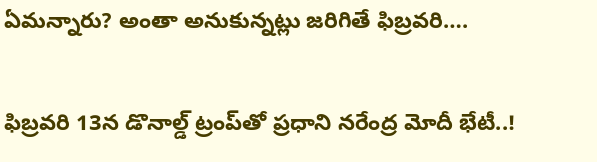ఏమన్నారు? అంతా అనుకున్నట్లు జరిగితే ఫిబ్రవరి….

ఫిబ్రవరి 13న డొనాల్డ్ ట్రంప్‌తో ప్రధాని నరేంద్ర మోదీ భేటీ..!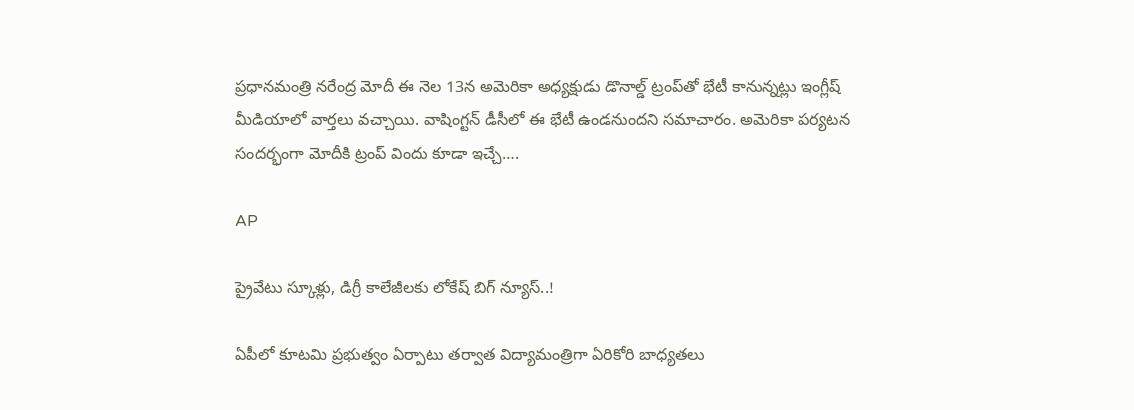ప్రధానమంత్రి నరేంద్ర మోదీ ఈ నెల 13న అమెరికా అధ్యక్షుడు డొనాల్డ్ ట్రంప్‌తో భేటీ కానున్నట్లు ఇంగ్లీష్ మీడియాలో వార్తలు వచ్చాయి. వాషింగ్టన్ డీసీలో ఈ భేటీ ఉండనుందని సమాచారం. అమెరికా పర్యటన సందర్భంగా మోదీకి ట్రంప్ విందు కూడా ఇచ్చే….

AP

ప్రైవేటు స్కూళ్లు, డిగ్రీ కాలేజీలకు లోకేష్ బిగ్ న్యూస్..!

ఏపీలో కూటమి ప్రభుత్వం ఏర్పాటు తర్వాత విద్యామంత్రిగా ఏరికోరి బాధ్యతలు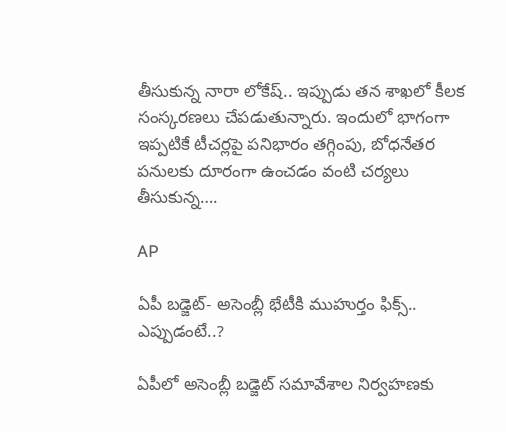తీసుకున్న నారా లోకేష్.. ఇప్పుడు తన శాఖలో కీలక సంస్కరణలు చేపడుతున్నారు. ఇందులో భాగంగా ఇప్పటికే టీచర్లపై పనిభారం తగ్గింపు, బోధనేతర పనులకు దూరంగా ఉంచడం వంటి చర్యలు తీసుకున్న….

AP

ఏపీ బడ్జెట్- అసెంబ్లీ భేటీకి ముహుర్తం ఫిక్స్.. ఎప్పుడంటే..?

ఏపీలో అసెంబ్లీ బడ్జెట్ సమావేశాల నిర్వహణకు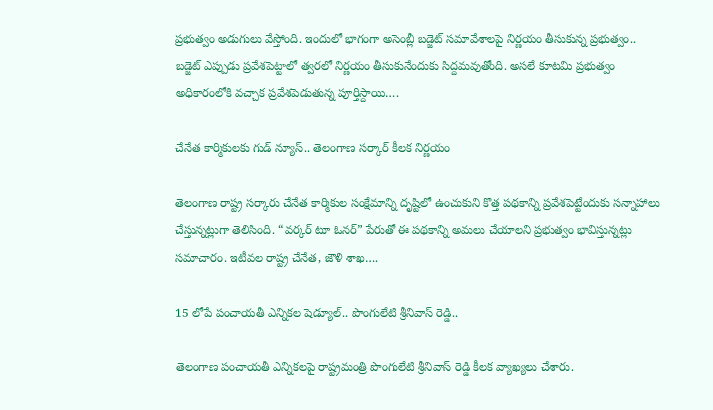ప్రభుత్వం అడుగులు వేస్తోంది. ఇందులో భాగంగా అసెంబ్లీ బడ్జెట్ సమావేశాలపై నిర్ణయం తీసుకున్న ప్రభుత్వం.. బడ్జెట్ ఎప్పుడు ప్రవేశపెట్టాలో త్వరలో నిర్ణయం తీసుకునేందుకు సిద్దమవుతోంది. అసలే కూటమి ప్రభుత్వం అధికారంలోకి వచ్చాక ప్రవేశపెడుతున్న పూర్తిస్దాయి….

చేనేత కార్మికులకు గుడ్ న్యూస్.. తెలంగాణ సర్కార్ కీలక నిర్ణయం

తెలంగాణ రాష్ట్ర సర్కారు చేనేత కార్మికుల సంక్షేమాన్ని దృష్టిలో ఉంచుకుని కొత్త పథకాన్ని ప్రవేశపెట్టేందుకు సన్నాహాలు చేస్తున్నట్లుగా తెలిసింది. “వర్కర్ టూ ఓనర్” పేరుతో ఈ పథకాన్ని అమలు చేయాలని ప్రభుత్వం భావిస్తున్నట్లు సమాచారం. ఇటీవల రాష్ట్ర చేనేత, జౌళి శాఖ….

15 లోపే పంచాయతీ ఎన్నికల షెడ్యూల్.. పొంగులేటి శ్రీనివాస్ రెడ్డి..

తెలంగాణ పంచాయతీ ఎన్నికలపై రాష్ట్రమంత్రి పొంగులేటి శ్రీనివాస్ రెడ్డి కీలక వ్యాఖ్యలు చేశారు.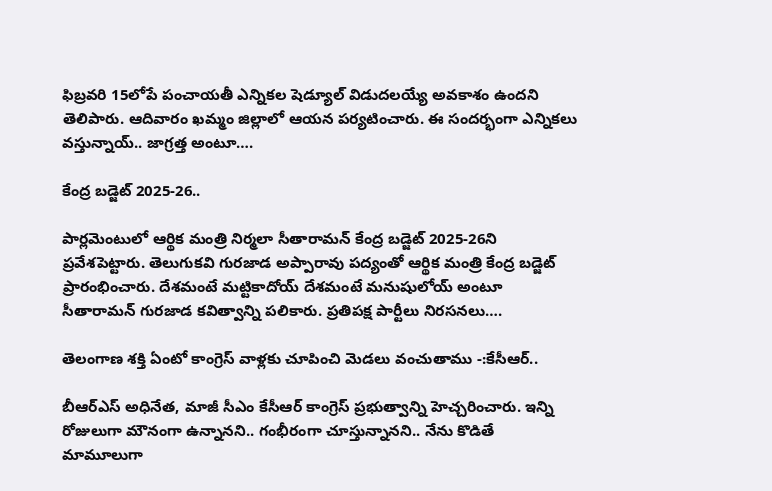ఫిబ్రవరి 15లోపే పంచాయతీ ఎన్నికల షెడ్యూల్ విడుదలయ్యే అవకాశం ఉందని తెలిపారు. ఆదివారం ఖమ్మం జిల్లాలో ఆయన పర్యటించారు. ఈ సందర్భంగా ఎన్నికలు వస్తున్నాయ్.. జాగ్రత్త అంటూ….

కేంద్ర బడ్జెట్ 2025-26..

పార్లమెంటులో ఆర్థిక మంత్రి నిర్మలా సీతారామన్ కేంద్ర బడ్జెట్ 2025-26ని ప్రవేశపెట్టారు. తెలుగుకవి గురజాడ అప్పారావు పద్యంతో ఆర్థిక మంత్రి కేంద్ర బడ్జెట్ ప్రారంభించారు. దేశమంటే మట్టికాదోయ్ దేశమంటే మనుషులోయ్ అంటూ సీతారామన్ గురజాడ కవిత్వాన్ని పలికారు. ప్రతిపక్ష పార్టీలు నిరసనలు….

తెలంగాణ శక్తి ఏంటో కాంగ్రెస్ వాళ్లకు చూపించి మెడలు వంచుతాము -:కేసీఆర్..

బీఆర్ఎస్ అధినేత, మాజీ సీఎం కేసీఆర్ కాంగ్రెస్ ప్రభుత్వాన్ని హెచ్చరించారు. ఇన్ని రోజులుగా మౌనంగా ఉన్నానని.. గంభీరంగా చూస్తున్నానని.. నేను కొడితే మామూలుగా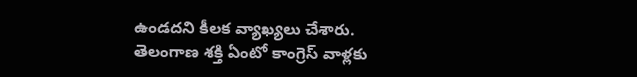ఉండదని కీలక వ్యాఖ్యలు చేశారు. తెలంగాణ శక్తి ఏంటో కాంగ్రెస్ వాళ్లకు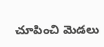చూపించి మెడలు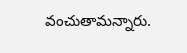వంచుతామన్నారు.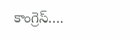కాంగ్రెస్….